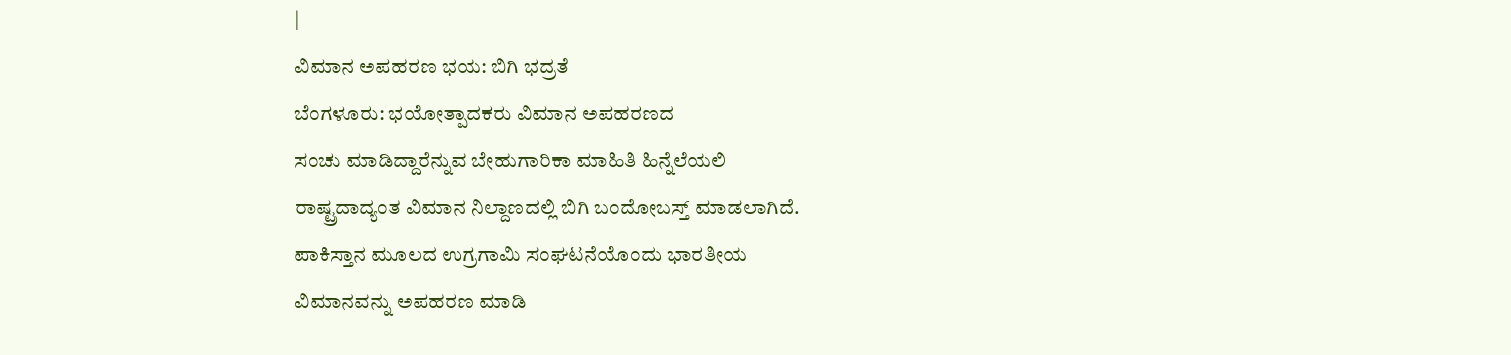|
ವಿಮಾನ ಅಪಹರಣ ಭಯ: ಬಿಗಿ ಭದ್ರತೆ
ಬೆಂಗಳೂರು: ಭಯೋತ್ಪಾದಕರು ವಿಮಾನ ಅಪಹರಣದ
ಸಂಚು ಮಾಡಿದ್ದಾರೆನ್ನುವ ಬೇಹುಗಾರಿಕಾ ಮಾಹಿತಿ ಹಿನ್ನೆಲೆಯಲಿ
ರಾಷ್ಟ್ರದಾದ್ಯಂತ ವಿಮಾನ ನಿಲ್ದಾಣದಲ್ಲಿ ಬಿಗಿ ಬಂದೋಬಸ್ತ್ ಮಾಡಲಾಗಿದೆ.
ಪಾಕಿಸ್ತಾನ ಮೂಲದ ಉಗ್ರಗಾಮಿ ಸಂಘಟನೆಯೊಂದು ಭಾರತೀಯ
ವಿಮಾನವನ್ನು ಅಪಹರಣ ಮಾಡಿ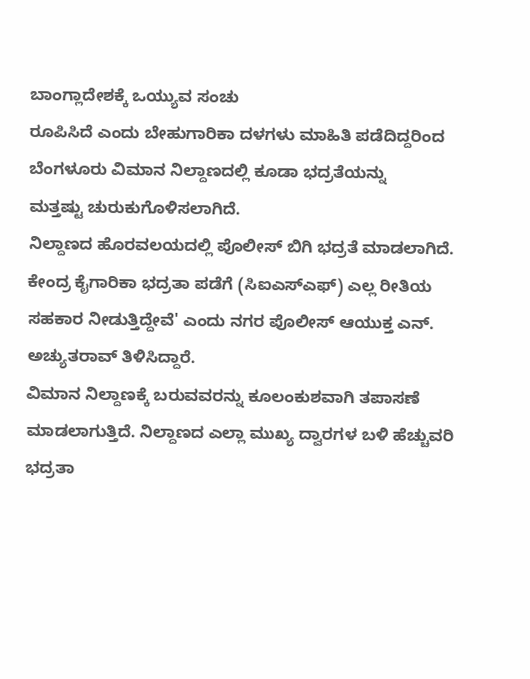ಬಾಂಗ್ಲಾದೇಶಕ್ಕೆ ಒಯ್ಯುವ ಸಂಚು
ರೂಪಿಸಿದೆ ಎಂದು ಬೇಹುಗಾರಿಕಾ ದಳಗಳು ಮಾಹಿತಿ ಪಡೆದಿದ್ದರಿಂದ
ಬೆಂಗಳೂರು ವಿಮಾನ ನಿಲ್ದಾಣದಲ್ಲಿ ಕೂಡಾ ಭದ್ರತೆಯನ್ನು
ಮತ್ತಷ್ಟು ಚುರುಕುಗೊಳಿಸಲಾಗಿದೆ.
ನಿಲ್ದಾಣದ ಹೊರವಲಯದಲ್ಲಿ ಪೊಲೀಸ್ ಬಿಗಿ ಭದ್ರತೆ ಮಾಡಲಾಗಿದೆ.
ಕೇಂದ್ರ ಕೈಗಾರಿಕಾ ಭದ್ರತಾ ಪಡೆಗೆ (ಸಿಐಎಸ್ಎಫ್) ಎಲ್ಲ ರೀತಿಯ
ಸಹಕಾರ ನೀಡುತ್ತಿದ್ದೇವೆ' ಎಂದು ನಗರ ಪೊಲೀಸ್ ಆಯುಕ್ತ ಎನ್.
ಅಚ್ಯುತರಾವ್ ತಿಳಿಸಿದ್ದಾರೆ.
ವಿಮಾನ ನಿಲ್ದಾಣಕ್ಕೆ ಬರುವವರನ್ನು ಕೂಲಂಕುಶವಾಗಿ ತಪಾಸಣೆ
ಮಾಡಲಾಗುತ್ತಿದೆ. ನಿಲ್ದಾಣದ ಎಲ್ಲಾ ಮುಖ್ಯ ದ್ವಾರಗಳ ಬಳಿ ಹೆಚ್ಚುವರಿ
ಭದ್ರತಾ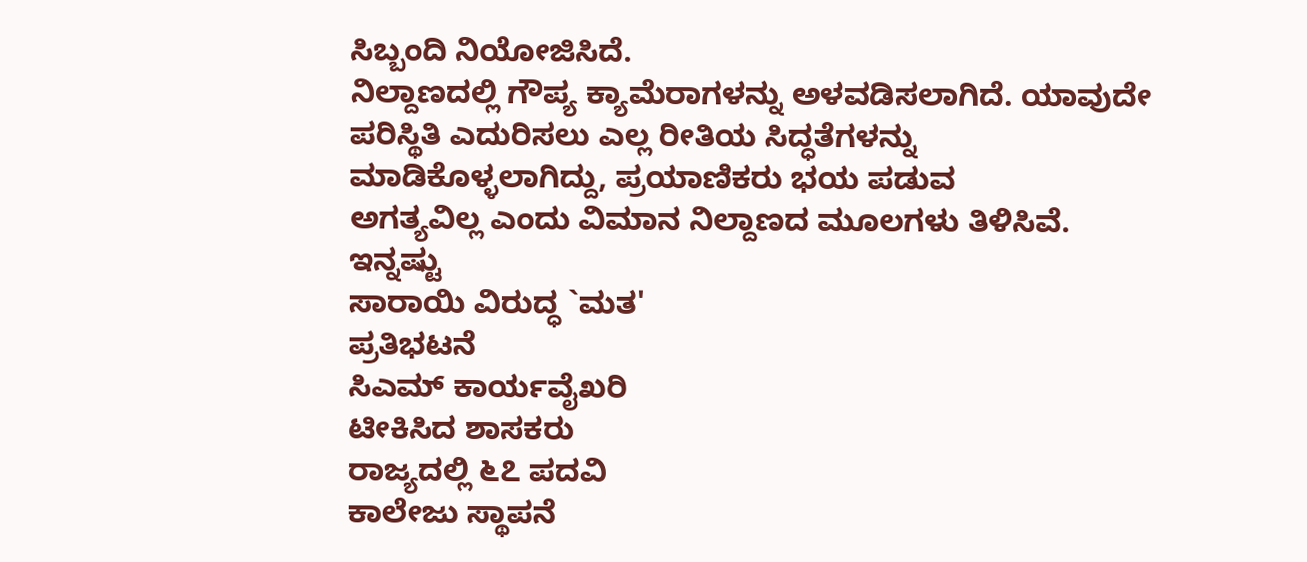ಸಿಬ್ಬಂದಿ ನಿಯೋಜಿಸಿದೆ.
ನಿಲ್ದಾಣದಲ್ಲಿ ಗೌಪ್ಯ ಕ್ಯಾಮೆರಾಗಳನ್ನು ಅಳವಡಿಸಲಾಗಿದೆ. ಯಾವುದೇ
ಪರಿಸ್ಥಿತಿ ಎದುರಿಸಲು ಎಲ್ಲ ರೀತಿಯ ಸಿದ್ಧತೆಗಳನ್ನು
ಮಾಡಿಕೊಳ್ಳಲಾಗಿದ್ದು, ಪ್ರಯಾಣಿಕರು ಭಯ ಪಡುವ
ಅಗತ್ಯವಿಲ್ಲ ಎಂದು ವಿಮಾನ ನಿಲ್ದಾಣದ ಮೂಲಗಳು ತಿಳಿಸಿವೆ.
ಇನ್ನಷ್ಟು
ಸಾರಾಯಿ ವಿರುದ್ಧ `ಮತ'
ಪ್ರತಿಭಟನೆ
ಸಿಎಮ್ ಕಾರ್ಯವೈಖರಿ
ಟೀಕಿಸಿದ ಶಾಸಕರು
ರಾಜ್ಯದಲ್ಲಿ ೬೭ ಪದವಿ
ಕಾಲೇಜು ಸ್ಥಾಪನೆ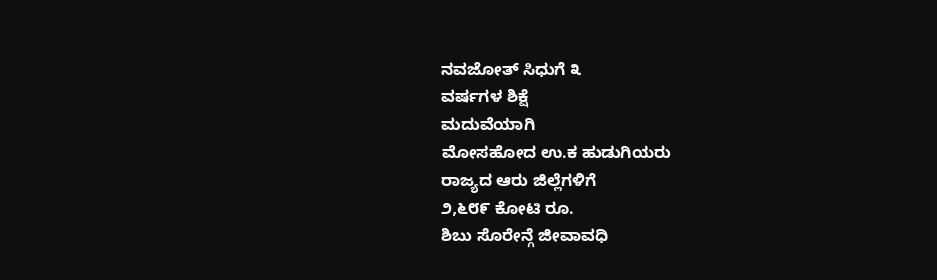ನವಜೋತ್ ಸಿಧುಗೆ ೩
ವರ್ಷಗಳ ಶಿಕ್ಷೆ
ಮದುವೆಯಾಗಿ
ಮೋಸಹೋದ ಉ.ಕ ಹುಡುಗಿಯರು
ರಾಜ್ಯದ ಆರು ಜಿಲ್ಲೆಗಳಿಗೆ
೨,೬೮೯ ಕೋಟಿ ರೂ.
ಶಿಬು ಸೊರೇನ್ಗೆ ಜೀವಾವಧಿ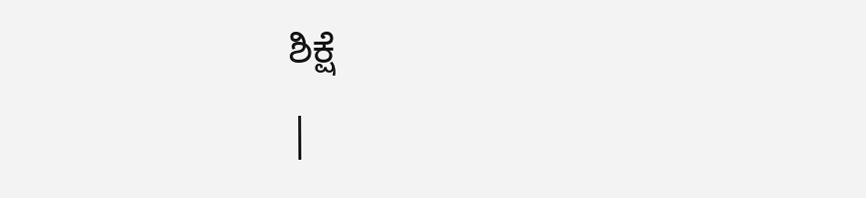ಶಿಕ್ಷೆ
|